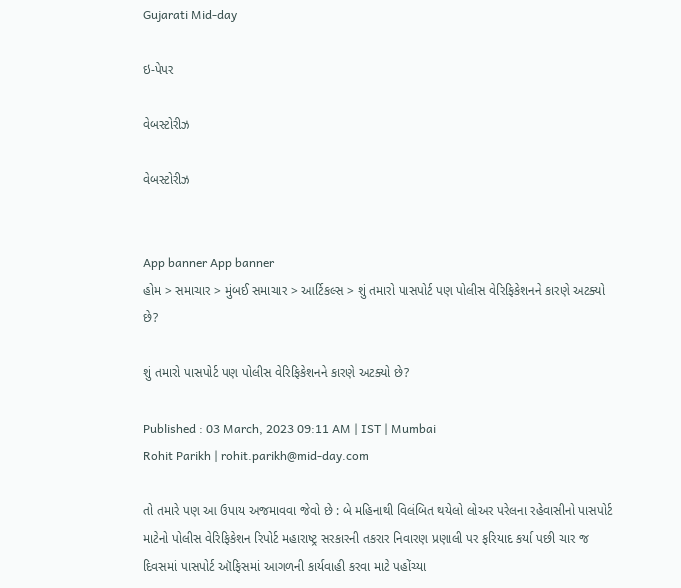Gujarati Mid-day

ઇ-પેપર

વેબસ્ટોરીઝ

વેબસ્ટોરીઝ


App banner App banner
હોમ > સમાચાર > મુંબઈ સમાચાર > આર્ટિકલ્સ > શું તમારો પાસપોર્ટ પણ પોલીસ વેરિફિકેશનને કારણે અટક્યો છે?

શું તમારો પાસપોર્ટ પણ પોલીસ વેરિફિકેશનને કારણે અટક્યો છે?

Published : 03 March, 2023 09:11 AM | IST | Mumbai
Rohit Parikh | rohit.parikh@mid-day.com

તો તમારે પણ આ ઉપાય અજમાવવા જેવો છે : બે મહિનાથી વિલંબિત થયેલો લોઅર પરેલના રહેવાસીનો પાસપોર્ટ માટેનો પોલીસ વેરિફિકેશન રિપોર્ટ મહારાષ્ટ્ર સરકારની તકરાર નિવારણ પ્રણાલી પર ફરિયાદ કર્યા પછી ચાર જ દિવસમાં પાસપોર્ટ ઑફિસમાં આગળની કાર્યવાહી કરવા માટે પહોંચ્યા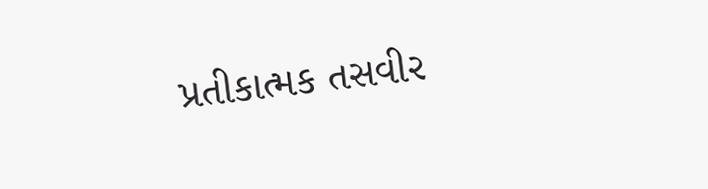પ્રતીકાત્મક તસવીર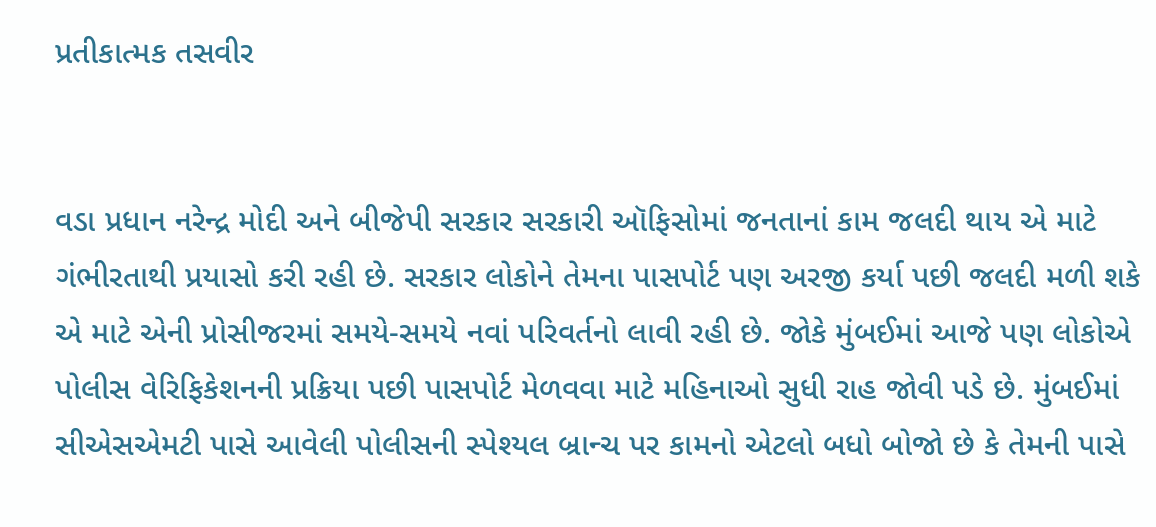પ્રતીકાત્મક તસવીર


વડા પ્રધાન નરેન્દ્ર મોદી અને બીજેપી સરકાર સરકારી ઑફિસોમાં જનતાનાં કામ જલદી થાય એ માટે ગંભીરતાથી પ્રયાસો કરી રહી છે. સરકાર લોકોને તેમના પાસપોર્ટ પણ અરજી કર્યા પછી જલદી મળી શકે એ માટે એની પ્રોસીજરમાં સમયે-સમયે નવાં પરિવર્તનો લાવી રહી છે. જોકે મુંબઈમાં આજે પણ લોકોએ પોલીસ વેરિફિકેશનની પ્રક્રિયા પછી પાસપોર્ટ મેળવવા માટે મહિનાઓ સુધી રાહ જોવી પડે છે. મુંબઈમાં સીએસએમટી પાસે આવેલી પોલીસની સ્પેશ્યલ બ્રાન્ચ પર કામનો એટલો બધો બોજો છે કે તેમની પાસે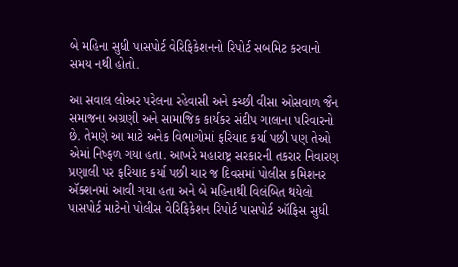બે મહિના સુધી પાસપોર્ટ વેરિફિકેશનનો રિપોર્ટ સબમિટ કરવાનો સમય નથી હોતો.

આ સવાલ લોઅર પરેલના રહેવાસી અને કચ્છી વીસા ઓસવાળ જૈન સમાજના અગ્રણી અને સામાજિક કાર્યકર સંદીપ ગાલાના પરિવારનો છે. તેમણે આ માટે અનેક વિભાગોમાં ફરિયાદ કર્યા પછી પણ તેઓ એમાં નિષ્ફળ ગયા હતા. આખરે મહારાષ્ટ્ર સરકારની તકરાર નિવારણ પ્રણાલી પર ફરિયાદ કર્યા પછી ચાર જ દિવસમાં પોલીસ કમિશનર ઍક્શનમાં આવી ગયા હતા અને બે મહિનાથી વિલંબિત થયેલો પાસપોર્ટ માટેનો પોલીસ વેરિફિકેશન રિપોર્ટ પાસપોર્ટ ઑફિસ સુધી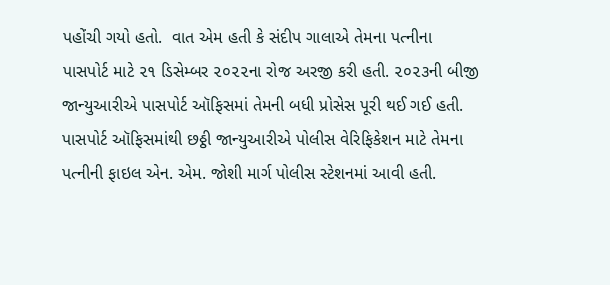પહોંચી ગયો હતો.  વાત એમ હતી કે સંદીપ ગાલાએ તેમના પત્નીના પાસપોર્ટ માટે ૨૧ ડિસેમ્બર ૨૦૨૨ના રોજ અરજી કરી હતી. ૨૦૨૩ની બીજી જાન્યુઆરીએ પાસપોર્ટ ઑફિસમાં તેમની બધી પ્રોસેસ પૂરી થઈ ગઈ હતી. પાસપોર્ટ ઑફિસમાંથી છઠ્ઠી જાન્યુઆરીએ પોલીસ વેરિફિકેશન માટે તેમના પત્નીની ફાઇલ એન. એમ. જોશી માર્ગ પોલીસ સ્ટેશનમાં આવી હતી.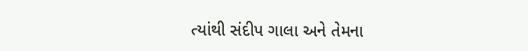ત્યાંથી સંદીપ ગાલા અને તેમના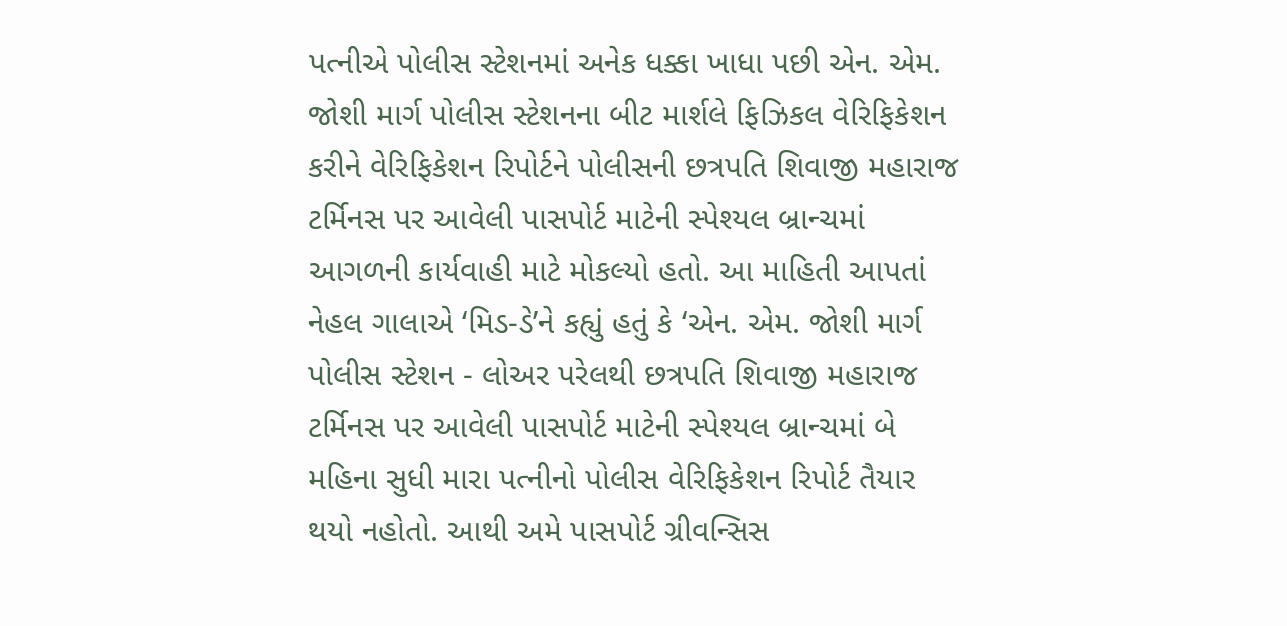પત્નીએ પોલીસ સ્ટેશનમાં અનેક ધક્કા ખાધા પછી એન. એમ. જોશી માર્ગ પોલીસ સ્ટેશનના બીટ માર્શલે ફિઝિકલ વેરિફિકેશન કરીને વેરિફિકેશન રિપોર્ટને પોલીસની છત્રપતિ શિવાજી મહારાજ ટર્મિનસ પર આવેલી પાસપોર્ટ માટેની સ્પેશ્યલ બ્રાન્ચમાં આગળની કાર્યવાહી માટે મોકલ્યો હતો. આ માહિતી આપતાં નેહલ ગાલાએ ‘મિડ-ડે’ને કહ્યું હતું કે ‘એન. એમ. જોશી માર્ગ પોલીસ સ્ટેશન - લોઅર પરેલથી છત્રપતિ શિવાજી મહારાજ ટર્મિનસ પર આવેલી પાસપોર્ટ માટેની સ્પેશ્યલ બ્રાન્ચમાં બે મહિના સુધી મારા પત્નીનો પોલીસ વેરિફિકેશન રિપોર્ટ તૈયાર થયો નહોતો. આથી અમે પાસપોર્ટ ગ્રીવન્સિસ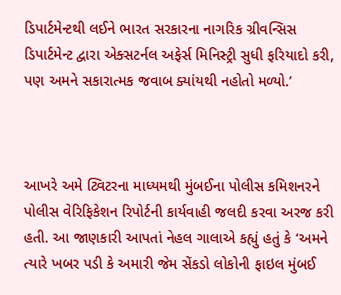ડિપાર્ટમેન્ટથી લઈને ભારત સરકારના નાગરિક ગ્રીવન્સિસ ડિપાર્ટમેન્ટ દ્વારા એક્સટર્નલ અફેર્સ મિનિસ્ટ્રી સુધી ફરિયાદો કરી, પણ અમને સકારાત્મક જવાબ ક્યાંયથી નહોતો મળ્યો.’



આખરે અમે ટ્વિટરના માધ્યમથી મુંબઈના પોલીસ કમિશનરને પોલીસ વેરિફિકેશન રિપોર્ટની કાર્યવાહી જલદી કરવા અરજ કરી હતી. આ જાણકારી આપતાં નેહલ ગાલાએ કહ્યું હતું કે ‘અમને ત્યારે ખબર પડી કે અમારી જેમ સેંકડો લોકોની ફાઇલ મુંબઈ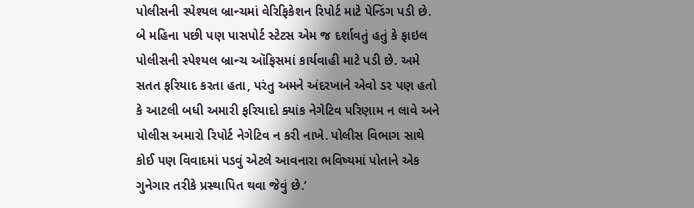પોલીસની સ્પેશ્યલ બ્રાન્ચમાં વેરિફિકેશન રિપોર્ટ માટે પેન્ડિંગ પડી છે. બે મહિના પછી પણ પાસપોર્ટ સ્ટેટસ એમ જ દર્શાવતું હતું કે ફાઇલ પોલીસની સ્પેશ્યલ બ્રાન્ચ ઑફિસમાં કાર્યવાહી માટે પડી છે. અમે સતત ફરિયાદ કરતા હતા, પરંતુ અમને અંદરખાને એવો ડર પણ હતો કે આટલી બધી અમારી ફરિયાદો ક્યાંક નેગેટિવ પરિણામ ન લાવે અને પોલીસ અમારો રિપોર્ટ નેગેટિવ ન કરી નાખે. પોલીસ વિભાગ સાથે કોઈ પણ વિવાદમાં પડવું એટલે આવનારા ભવિષ્યમાં પોતાને એક ગુનેગાર તરીકે પ્રસ્થાપિત થવા જેવું છે.’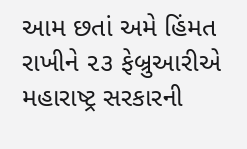આમ છતાં અમે હિંમત રાખીને ૨૩ ફેબ્રુઆરીએ મહારાષ્ટ્ર સરકારની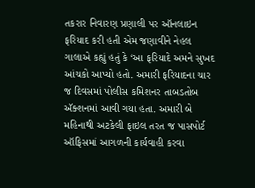તકરાર નિવારણ પ્રણાલી પર ઑનલાઇન ફરિયાદ કરી હતી એમ જણાવીને નેહલ ગાલાએ કહ્યું હતું કે ‘આ ફરિયાદે અમને સુખદ આંચકો આપ્યો હતો. અમારી ફરિયાદના ચાર જ દિવસમાં પોલીસ કમિશનર તાબડતોબ ઍક્શનમાં આવી ગયા હતા. અમારી બે મહિનાથી અટકેલી ફાઇલ તરત જ પાસપોર્ટ ઑફિસમાં આગળની કાર્યવાહી કરવા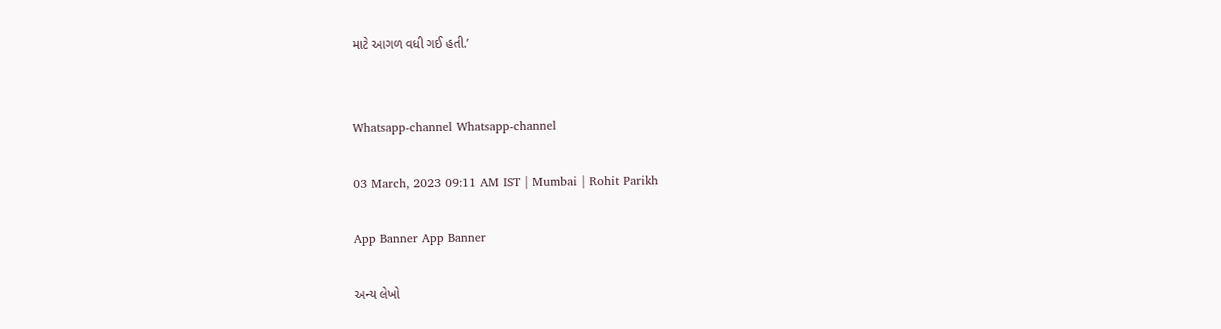માટે આગળ વધી ગઈ હતી.’


Whatsapp-channel Whatsapp-channel

03 March, 2023 09:11 AM IST | Mumbai | Rohit Parikh

App Banner App Banner

અન્ય લેખો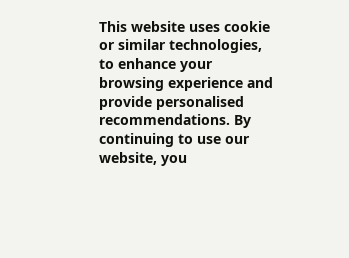This website uses cookie or similar technologies, to enhance your browsing experience and provide personalised recommendations. By continuing to use our website, you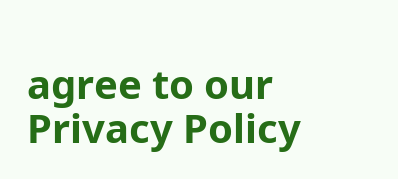agree to our Privacy Policy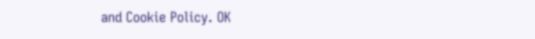and Cookie Policy. OK